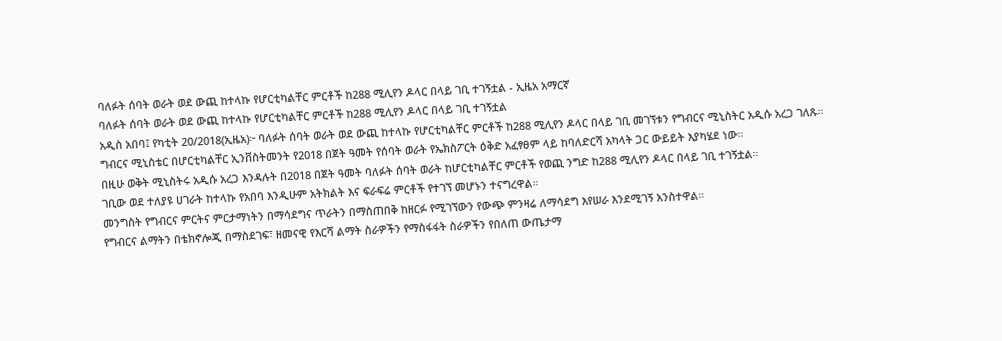ባለፉት ሰባት ወራት ወደ ውጪ ከተላኩ የሆርቲካልቸር ምርቶች ከ288 ሚሊየን ዶላር በላይ ገቢ ተገኝቷል - ኢዜአ አማርኛ
ባለፉት ሰባት ወራት ወደ ውጪ ከተላኩ የሆርቲካልቸር ምርቶች ከ288 ሚሊየን ዶላር በላይ ገቢ ተገኝቷል
አዲስ አበባ፤ የካቲት 20/2018(ኢዜአ)፦ ባለፉት ሰባት ወራት ወደ ውጪ ከተላኩ የሆርቲካልቸር ምርቶች ከ288 ሚሊየን ዶላር በላይ ገቢ መገኘቱን የግብርና ሚኒስትር አዲሱ አረጋ ገለጹ።
ግብርና ሚኒስቴር በሆርቲካልቸር ኢንቨስትመንት የ2018 በጀት ዓመት የሰባት ወራት የኤክስፖርት ዕቅድ አፈፃፀም ላይ ከባለድርሻ አካላት ጋር ውይይት እያካሄደ ነው።
በዚሁ ወቅት ሚኒስትሩ አዲሱ አረጋ እንዳሉት በ2018 በጀት ዓመት ባለፉት ሰባት ወራት ከሆርቲካልቸር ምርቶች የወጪ ንግድ ከ288 ሚሊየን ዶላር በላይ ገቢ ተገኝቷል።
ገቢው ወደ ተለያዩ ሀገራት ከተላኩ የአበባ እንዲሁም አትክልት እና ፍራፍሬ ምርቶች የተገኘ መሆኑን ተናግረዋል።
መንግስት የግብርና ምርትና ምርታማነትን በማሳደግና ጥራትን በማስጠበቅ ከዘርፉ የሚገኘውን የውጭ ምንዛሬ ለማሳደግ እየሠራ እንደሚገኝ አንስተዋል።
የግብርና ልማትን በቴክኖሎጂ በማስደገፍ፣ ዘመናዊ የእርሻ ልማት ስራዎችን የማስፋፋት ስራዎችን የበለጠ ውጤታማ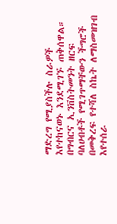ማድረግ የሚያስችሉ ስራዎች እየተከናወኑ እንደሚገኙ ጠቅሰዋል።
በግብርና ኢንቨስትመንት ዘርፍ ባለሀብቶች የሚገጥማቸውን ችግሮች በመቅረፍ የተሻለ ስኬት ለማስመዝገብ እየተሰራ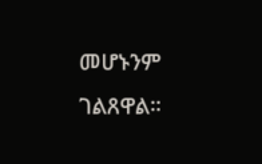መሆኑንም ገልጸዋል።